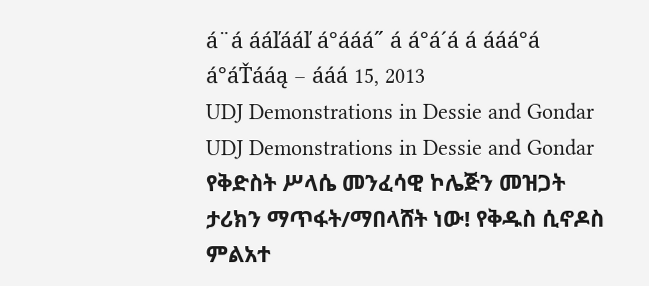á¨á ááľááľ á°ááá˝ á á°á´á á ááá°á á°áŤááą – ááá 15, 2013
UDJ Demonstrations in Dessie and Gondar
UDJ Demonstrations in Dessie and Gondar
የቅድስት ሥላሴ መንፈሳዊ ኮሌጅን መዝጋት ታሪክን ማጥፋት/ማበላሸት ነው! የቅዱስ ሲኖዶስ ምልአተ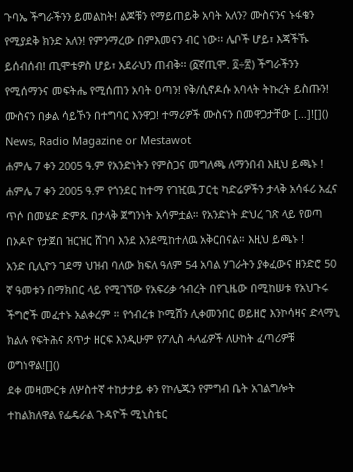ጉባኤ ችግራችንን ይመልከት! ልጆቹን የማይጠይቅ አባት አለን? ሙስናንና ኑፋቄን የሚያደቅ ክንድ አለን! የምንማረው በምእመናን ብር ነው፡፡ ሌቦች ሆይ፣ እጃችኹ ይሰብሰብ! ጢሞቴዎስ ሆይ፣ አደራህን ጠብቅ፡፡ (፩ኛጢሞ. ፬÷፳) ችግራችንን የሚሰማንና መፍትሔ የሚሰጠን አባት ዐጣን! የቅ/ሲኖዶሱ አባላት ትኩረት ይስጡን! ሙስናን በቃል ሳይኾን በተግባር እንዋጋ! ተማሪዎች ሙስናን በመዋጋታቸው […]![]()
News, Radio Magazine or Mestawot
ሐምሌ 7 ቀን 2005 ዓ.ም የአንድነትን የምስጋና መግለጫ ለማንበብ እዚህ ይጫኑ !
ሐምሌ 7 ቀን 2005 ዓ.ም የጎንደር ከተማ የገዢዉ ፓርቲ ካድሬዎችን ታላቅ አሳፋሪ አፈና ጥሶ በመሄድ ድምጹ በታላቅ ጀግንነት አሳምቷል። የአንድነት ድህረ ገጽ ላይ የወጣ በኦዶዮ የታጀበ ዝርዝር ሸገባ እንደ እንደሚከተለዉ አቅርበናል። እዚህ ይጫኑ !
አንድ ቢሊዮን ገደማ ህዝብ ባለው ክፍለ ዓለም 54 አባል ሃገራትን ያቀፈውና ዘንድሮ 50 ኛ ዓመቱን በማክበር ላይ የሚገኘው የአፍሪቃ ኅብረት በየጊዜው በሚከሠቱ የአህጉሩ ችግሮች መፈተኑ አልቀረም ። የኅብረቱ ኮሚሽን ሊቀመንበር ወይዘሮ እንኮሳዛና ድላማኒ
ክልሉ የፍትሕና ጸጥታ ዘርፍ እንዲሁም የፖሊስ ሓላፊዎች ለሁከት ፈጣሪዎቹ ወግነዋል![]()
ደቀ መዛሙርቱ ለሦስተኛ ተከታታይ ቀን የኮሌጁን የምግብ ቤት አገልግሎት ተከልክለዋል የፌዴራል ጉዳዮች ሚኒስቴር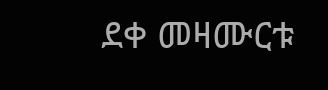ደቀ መዛሙርቱ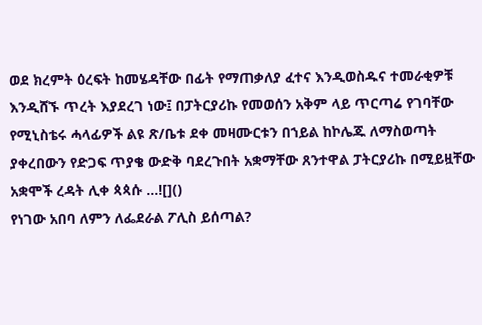ወደ ክረምት ዕረፍት ከመሄዳቸው በፊት የማጠቃለያ ፈተና እንዲወስዱና ተመራቂዎቹ እንዲሸኙ ጥረት እያደረገ ነው፤ በፓትርያሪኩ የመወሰን አቅም ላይ ጥርጣሬ የገባቸው የሚኒስቴሩ ሓላፊዎች ልዩ ጽ/ቤቱ ደቀ መዛሙርቱን በኀይል ከኮሌጁ ለማስወጣት ያቀረበውን የድጋፍ ጥያቄ ውድቅ ባደረጉበት አቋማቸው ጸንተዋል ፓትርያሪኩ በሚይዟቸው አቋሞች ረዳት ሊቀ ጳጳሱ …![]()
የነገው አበባ ለምን ለፌደራል ፖሊስ ይሰጣል?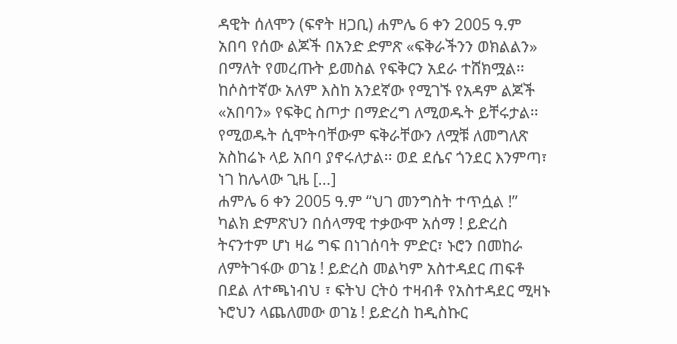ዳዊት ሰለሞን (ፍኖት ዘጋቢ) ሐምሌ 6 ቀን 2005 ዓ.ም አበባ የሰው ልጆች በአንድ ድምጽ «ፍቅራችንን ወክልልን» በማለት የመረጡት ይመስል የፍቅርን አደራ ተሸክሟል፡፡ከሶስተኛው አለም እስከ አንደኛው የሚገኙ የአዳም ልጆች «አበባን» የፍቅር ስጦታ በማድረግ ለሚወዱት ይቸሩታል፡፡የሚወዱት ሲሞትባቸውም ፍቅራቸውን ለሟቹ ለመግለጽ አስከሬኑ ላይ አበባ ያኖሩለታል፡፡ ወደ ደሴና ጎንደር እንምጣ፣ ነገ ከሌላው ጊዜ […]
ሐምሌ 6 ቀን 2005 ዓ.ም “ህገ መንግስት ተጥሷል !” ካልክ ድምጽህን በሰላማዊ ተቃውሞ አሰማ ! ይድረስ ትናንተም ሆነ ዛሬ ግፍ በነገሰባት ምድር፣ ኑሮን በመከራ ለምትገፋው ወገኔ ! ይድረስ መልካም አስተዳደር ጠፍቶ በደል ለተጫነብህ ፣ ፍትህ ርትዕ ተዛብቶ የአስተዳደር ሚዛኑ ኑሮህን ላጨለመው ወገኔ ! ይድረስ ከዲስኩር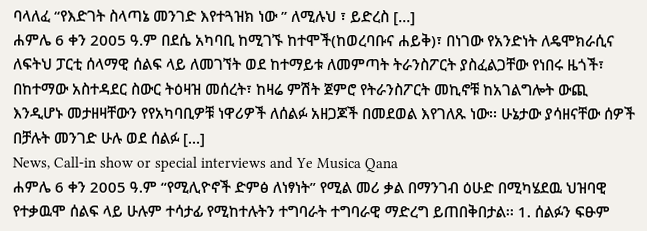ባላለፈ “የእድገት ስላጣኔ መንገድ እየተጓዝክ ነው ” ለሚሉህ ፣ ይድረስ […]
ሐምሌ 6 ቀን 2005 ዓ.ም በደሴ አካባቢ ከሚገኙ ከተሞች(ከወረባቡና ሐይቅ)፣ በነገው የአንድነት ለዴሞክራሲና ለፍትህ ፓርቲ ሰላማዊ ሰልፍ ላይ ለመገኘት ወደ ከተማይቱ ለመምጣት ትራንስፖርት ያስፈልጋቸው የነበሩ ዜጎች፣ በከተማው አስተዳደር ስውር ትዕዛዝ መሰረት፣ ከዛሬ ምሽት ጀምሮ የትራንስፖርት መኪኖቹ ከአገልግሎት ውጪ እንዲሆኑ መታዘዛቸውን የየአካባቢዎቹ ነዋሪዎች ለሰልፉ አዘጋጆች በመደወል እየገለጹ ነው፡፡ ሁኔታው ያሳዘናቸው ሰዎች በቻሉት መንገድ ሁሉ ወደ ሰልፉ […]
News, Call-in show or special interviews and Ye Musica Qana
ሐምሌ 6 ቀን 2005 ዓ.ም “የሚሊዮኖች ድምፅ ለነፃነት” የሚል መሪ ቃል በማንገብ ዕሁድ በሚካሄደዉ ህዝባዊ የተቃዉሞ ሰልፍ ላይ ሁሉም ተሳታፊ የሚከተሉትን ተግባራት ተግባራዊ ማድረግ ይጠበቅበታል፡፡ 1. ሰልፉን ፍፁም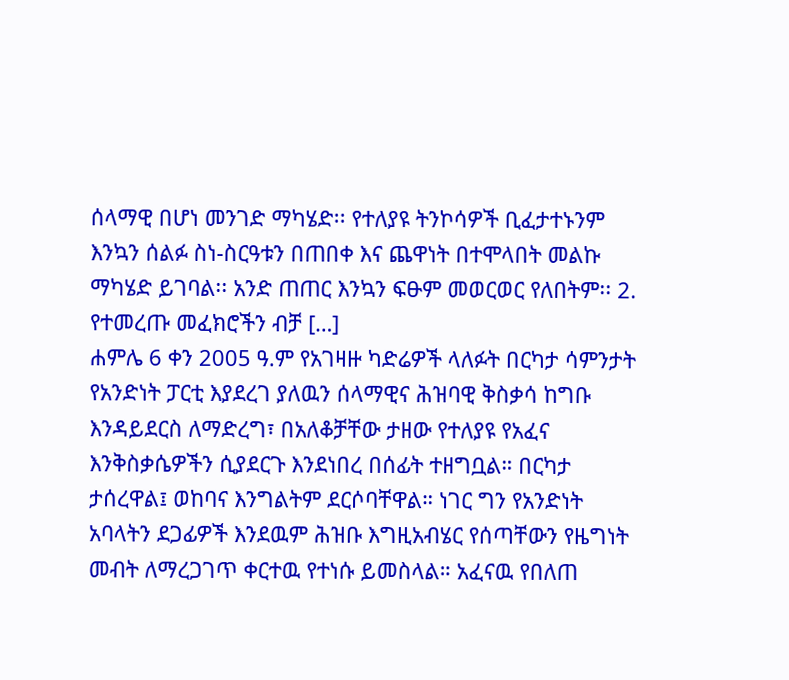ሰላማዊ በሆነ መንገድ ማካሄድ፡፡ የተለያዩ ትንኮሳዎች ቢፈታተኑንም እንኳን ሰልፉ ስነ-ስርዓቱን በጠበቀ እና ጨዋነት በተሞላበት መልኩ ማካሄድ ይገባል፡፡ አንድ ጠጠር እንኳን ፍፁም መወርወር የለበትም፡፡ 2. የተመረጡ መፈክሮችን ብቻ […]
ሐምሌ 6 ቀን 2005 ዓ.ም የአገዛዙ ካድሬዎች ላለፉት በርካታ ሳምንታት የአንድነት ፓርቲ እያደረገ ያለዉን ሰላማዊና ሕዝባዊ ቅስቃሳ ከግቡ እንዳይደርስ ለማድረግ፣ በአለቆቻቸው ታዘው የተለያዩ የአፈና እንቅስቃሴዎችን ሲያደርጉ እንደነበረ በሰፊት ተዘግቧል። በርካታ ታሰረዋል፤ ወከባና እንግልትም ደርሶባቸዋል። ነገር ግን የአንድነት አባላትን ደጋፊዎች እንደዉም ሕዝቡ እግዚአብሄር የሰጣቸውን የዜግነት መብት ለማረጋገጥ ቀርተዉ የተነሱ ይመስላል። አፈናዉ የበለጠ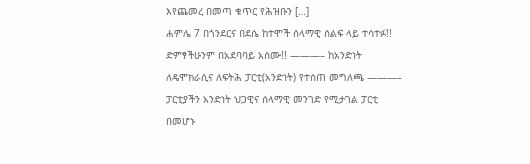እየጨመረ በመጣ ቁጥር የሕዝቡን […]
ሐምሌ 7 በጎንደርና በደሴ ከተሞች ሰላማዊ ሰልፍ ላይ ተሳተፉ!! ድምፃችሁንም በአደባባይ አሰሙ!! ———– ከአንድነት ለዴሞክራሲና ለፍትሕ ፓርቲ(አንድነት) የተሰጠ መግለጫ ———– ፓርቲያችን አንድነት ህጋዊና ሰላማዊ መንገድ የሚታገል ፓርቲ በመሆኑ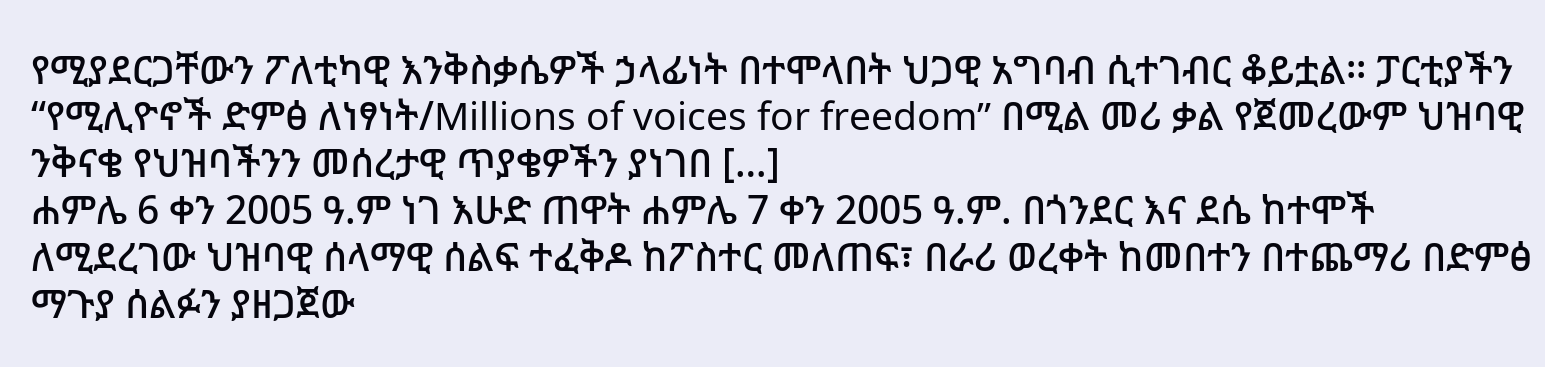የሚያደርጋቸውን ፖለቲካዊ እንቅስቃሴዎች ኃላፊነት በተሞላበት ህጋዊ አግባብ ሲተገብር ቆይቷል፡፡ ፓርቲያችን “የሚሊዮኖች ድምፅ ለነፃነት/Millions of voices for freedom” በሚል መሪ ቃል የጀመረውም ህዝባዊ ንቅናቄ የህዝባችንን መሰረታዊ ጥያቄዎችን ያነገበ […]
ሐምሌ 6 ቀን 2005 ዓ.ም ነገ እሁድ ጠዋት ሐምሌ 7 ቀን 2005 ዓ.ም. በጎንደር እና ደሴ ከተሞች ለሚደረገው ህዝባዊ ሰላማዊ ሰልፍ ተፈቅዶ ከፖስተር መለጠፍ፣ በራሪ ወረቀት ከመበተን በተጨማሪ በድምፅ ማጉያ ሰልፉን ያዘጋጀው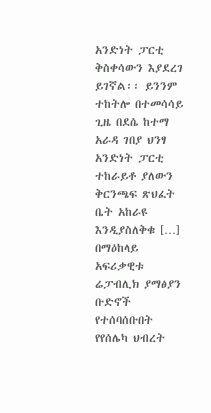አንድነት ፓርቲ ቅስቀሳውን እያደረገ ይገኛል፡፡ ይንንም ተከትሎ በተመሳሳይ ጊዜ በደሴ ከተማ አራዳ ገበያ ህንፃ አንድነት ፓርቲ ተከራይቶ ያለውን ቅርንጫፍ ጽህፈት ቤት አከራዩ እንዲያስለቅቁ […]
በማዕከላይ አፍሪቃዊቱ ሬፓብሊክ ያማፅያን ቡድኖች የተሰባሰቡበት የየሰሌካ ህብረት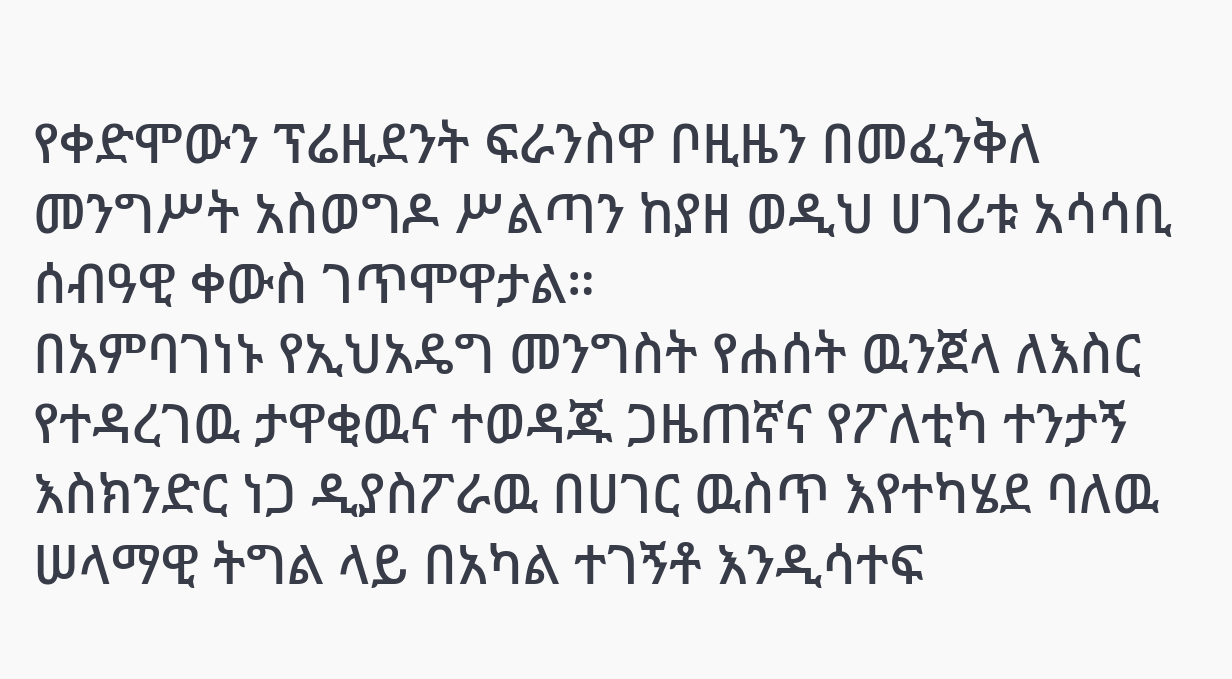የቀድሞውን ፕሬዚደንት ፍራንስዋ ቦዚዜን በመፈንቅለ መንግሥት አስወግዶ ሥልጣን ከያዘ ወዲህ ሀገሪቱ አሳሳቢ ሰብዓዊ ቀውስ ገጥሞዋታል።
በአምባገነኑ የኢህአዴግ መንግስት የሐሰት ዉንጀላ ለእስር የተዳረገዉ ታዋቂዉና ተወዳጁ ጋዜጠኛና የፖለቲካ ተንታኝ እስክንድር ነጋ ዲያስፖራዉ በሀገር ዉስጥ እየተካሄደ ባለዉ ሠላማዊ ትግል ላይ በአካል ተገኝቶ እንዲሳተፍ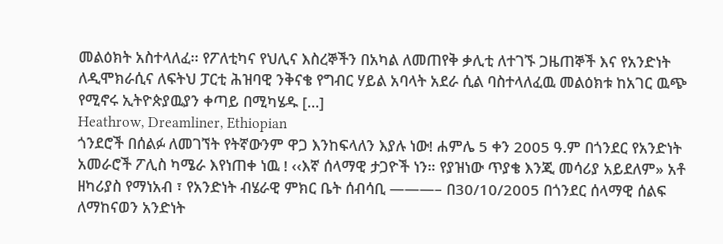መልዕክት አስተላለፈ፡፡ የፖለቲካና የህሊና እስረኞችን በአካል ለመጠየቅ ቃሊቲ ለተገኙ ጋዜጠኞች እና የአንድነት ለዲሞክራሲና ለፍትህ ፓርቲ ሕዝባዊ ንቅናቄ የግብር ሃይል አባላት አደራ ሲል ባስተላለፈዉ መልዕክቱ ከአገር ዉጭ የሚኖሩ ኢትዮጵያዉያን ቀጣይ በሚካሄዱ […]
Heathrow, Dreamliner, Ethiopian
ጎንደሮች በሰልፉ ለመገኘት የትኛውንም ዋጋ እንከፍላለን እያሉ ነው! ሐምሌ 5 ቀን 2005 ዓ.ም በጎንደር የአንድነት አመራሮች ፖሊስ ካሜራ እየነጠቀ ነዉ ! ‹‹እኛ ሰላማዊ ታጋዮች ነን። የያዝነው ጥያቄ እንጂ መሳሪያ አይደለም» አቶ ዘካሪያስ የማነአብ ፣ የአንድነት ብሄራዊ ምክር ቤት ሰብሳቢ ———– በ30/10/2005 በጎንደር ሰላማዊ ሰልፍ ለማከናወን አንድነት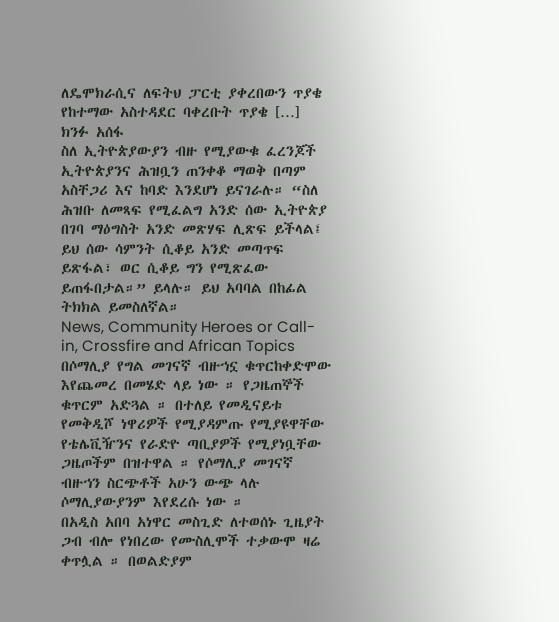ለዴሞክራሲና ለፍትህ ፓርቲ ያቀረበውን ጥያቄ የከተማው አስተዳደር ባቀረቡት ጥያቄ […]
ክንፉ አሰፋ
ስለ ኢትዮጵያውያን ብዙ የሚያውቁ ፈረንጆች ኢትዮጵያንና ሕዝቧን ጠንቀቆ ማወቅ በጣም አስቸጋሪ እና ከባድ እንደሆነ ይናገራሉ። “ስለ ሕዝቡ ለመጻፍ የሚፈልግ አንድ ሰው ኢትዮጵያ በገባ ማዕግስት አንድ መጽሃፍ ሊጽፍ ይችላል፤ ይህ ሰው ሳምንት ሲቆይ አንድ መጣጥፍ ይጽፋል፣ ወር ሲቆይ ግን የሚጽፈው ይጠፋበታል።” ይላሉ። ይህ አባባል በከፊል ትክክል ይመስለኛል።
News, Community Heroes or Call-in, Crossfire and African Topics
በሶማሊያ የግል መገናኛ ብዙኀኗ ቁጥርከቀድሞው እየጨመረ በመሄድ ላይ ነው ። የጋዜጠኞች ቁጥርም አድጓል ። በተለይ የመዲናይቱ የመቅዲሾ ነዋሪዎች የሚያዳምጡ የሚያዩዋቸው የቴሌቪዥንና የራድዮ ጣቢያዎች የሚያነቧቸው ጋዜጦችም በዝተዋል ። የሶማሊያ መገናኛ ብዙኀን ስርጭቶች አሁን ውጭ ላሉ ሶማሊያውያንም እየደረሱ ነው ።
በአዲስ አበባ አነዋር መስጊድ ለተወሰኑ ጊዜያት ጋብ ብሎ የነበረው የሙስሊሞች ተቃውሞ ዛሬ ቀጥሏል ። በወልድያም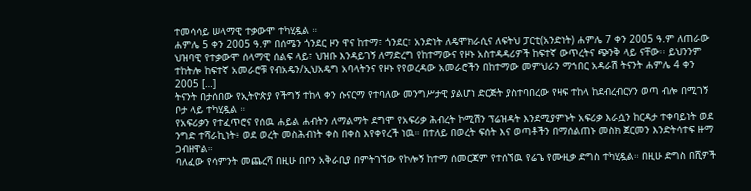ተመሳሳይ ሠላማዊ ተቃውሞ ተካሂዷል ።
ሐምሌ 5 ቀን 2005 ዓ.ም በሰሜን ጎንደር ዞን ዋና ከተማ፣ ጎንደር፣ አንድነት ለዴሞክራሲና ለፍትህ ፓርቲ(አንድነት) ሐምሌ 7 ቀን 2005 ዓ.ም ለጠራው ህዝባዊ የተቃውሞ ሰላማዊ ሰልፍ ላይ፣ ህዝቡ እንዳይገኝ ለማድረግ የከተማውና የዞኑ አስተዳዳሪዎች ከፍተኛ ውጥረትና ጭንቅ ላይ ናቸው፡፡ ይህንንም ተከትሎ ከፍተኛ አመራሮቹ የብአዴን/ኢህአዴግ አባላትንና የዞኑ የየወረዳው አመራሮችን በከተማው መምህራን ማኀበር አዳራሽ ትናንት ሐምሌ 4 ቀን 2005 […]
ትናንት በታሰበው የኢትዮጵያ የችግኝ ተከላ ቀን ሱናርማ የተባለው መንግሥታዊ ያልሆነ ድርጅት ያስተባበረው የዛፍ ተከላ ከደብረብርሃን ወጣ ብሎ በሚገኝ ቦታ ላይ ተካሂዷል ።
የአፍሪቃን የተፈጥሮና የሰዉ ሐይል ሐብትን ለማልማት ደግሞ የአፍሪቃ ሕብረት ኮሚሽን ፕሬዝዳት እንደሚያምኑት አፍሪቃ እራሷን ከርዳታ ተቀባይነት ወደ ንግድ ተሻራኪነት፥ ወደ ወረት መስሕብነት ቀስ በቀስ እየቀየረች ነዉ። በተለይ በወረት ፍሰት እና ወጣቶችን በማሰልጠኑ መስክ ጀርመን እንድትሳተፍ ዙማ ጋብዘዋል።
ባለፈው የሳምንት መጨረሻ በዚሁ በቦን አቅራቢያ በምትገኘው የኮሎኝ ከተማ ሰመርጃም የተሰኘዉ የሬጌ የሙዚቃ ድግስ ተካሂዷል። በዚሁ ድግስ በሺዎች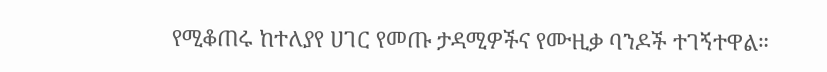የሚቆጠሩ ከተለያየ ሀገር የመጡ ታዳሚዎችና የሙዚቃ ባንዶች ተገኝተዋል።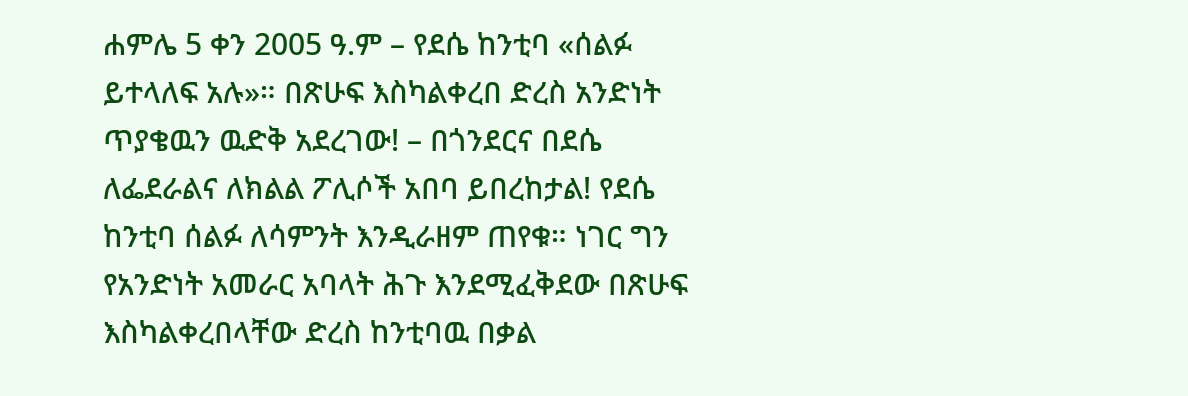ሐምሌ 5 ቀን 2005 ዓ.ም – የደሴ ከንቲባ «ሰልፉ ይተላለፍ አሉ»። በጽሁፍ እስካልቀረበ ድረስ አንድነት ጥያቄዉን ዉድቅ አደረገው! – በጎንደርና በደሴ ለፌደራልና ለክልል ፖሊሶች አበባ ይበረከታል! የደሴ ከንቲባ ሰልፉ ለሳምንት እንዲራዘም ጠየቁ። ነገር ግን የአንድነት አመራር አባላት ሕጉ እንደሚፈቅደው በጽሁፍ እስካልቀረበላቸው ድረስ ከንቲባዉ በቃል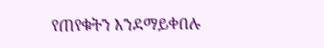የጠየቁትን እንደማይቀበሉ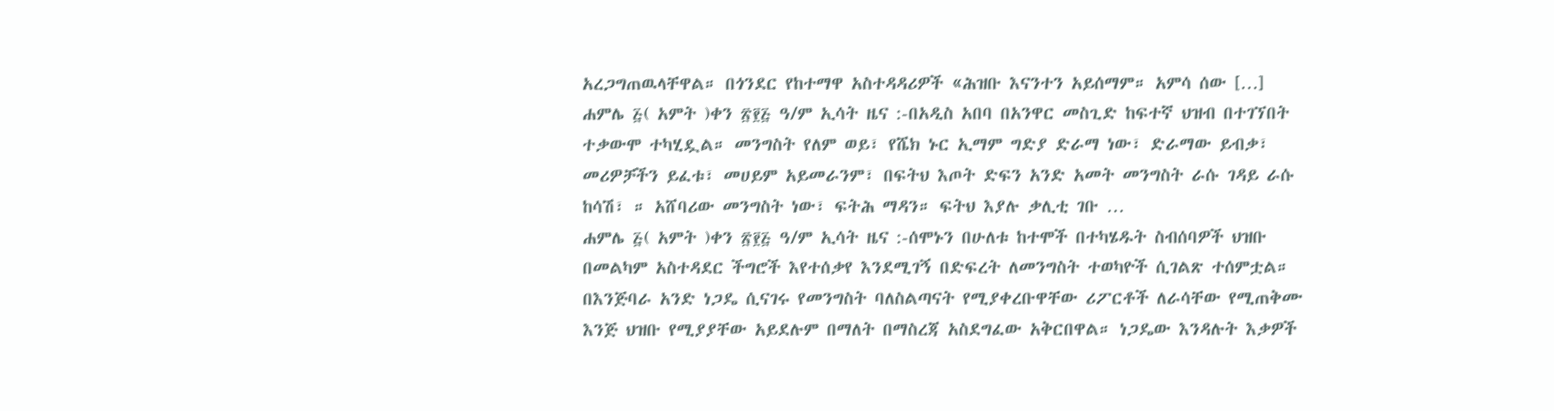አረጋግጠዉላቸዋል። በጎንደር የከተማዋ አስተዳዳሪዎች «ሕዝቡ እናንተን አይሰማም። አምሳ ሰው […]
ሐምሌ ፭( አምት )ቀን ፳፻፭ ዓ/ም ኢሳት ዜና :-በአዲስ አበባ በአንዋር መስጊድ ከፍተኛ ህዝብ በተገኘበት ተቃውሞ ተካሂዷል። መንግስት የለም ወይ፣ የሼክ ኑር ኢማም ግድያ ድራማ ነው፣ ድራማው ይብቃ፣ መሪዎቻችን ይፈቱ፣ መሀይም አይመራንም፣ በፍትህ እጦት ድፍን አንድ አመት መንግስት ራሱ ገዳይ ራሱ ከሳሽ፣ ። አሸባሪው መንግስት ነው፣ ፍትሕ ማዳን። ፍትህ እያሉ ቃሊቲ ገቡ …
ሐምሌ ፭( አምት )ቀን ፳፻፭ ዓ/ም ኢሳት ዜና :-ሰሞኑን በሁለቱ ከተሞች በተካሄዱት ስብሰባዎች ህዝቡ በመልካም አስተዳደር ችግሮች እየተሰቃየ እንደሚገኝ በድፍረት ለመንግስት ተወካዮች ሲገልጽ ተሰምቷል። በእንጅባራ አንድ ነጋዴ ሲናገሩ የመንግስት ባለስልጣናት የሚያቀረቡዋቸው ሪፖርቶች ለራሳቸው የሚጠቅሙ እንጅ ህዝቡ የሚያያቸው አይደሉም በማለት በማስረጃ አስደግፈው አቅርበዋል። ነጋዴው እንዳሉት እቃዎች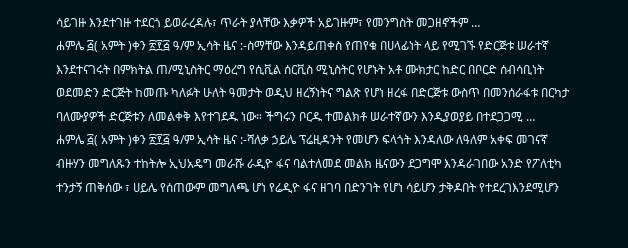ሳይገዙ እንደተገዙ ተደርጎ ይወራረዳሉ፣ ጥራት ያላቸው እቃዎች አይገዙም፣ የመንግስት መጋዘኖችም …
ሐምሌ ፭( አምት )ቀን ፳፻፭ ዓ/ም ኢሳት ዜና :-ስማቸው እንዳይጠቀስ የጠየቁ በሀላፊነት ላይ የሚገኙ የድርጅቱ ሠራተኛ እንደተናገሩት በምክትል ጠ/ሚኒስትር ማዕረግ የሲቪል ሰርቪስ ሚኒስትር የሆኑት አቶ ሙክታር ከድር በቦርድ ሰብሳቢነት ወደመድን ድርጅት ከመጡ ካለፉት ሁለት ዓመታት ወዲህ ዘረኝነትና ግልጽ የሆነ ዘረፋ በድርጅቱ ውስጥ በመንሰራፋቱ በርካታ ባለሙያዎች ድርጅቱን ለመልቀቅ እየተገደዱ ነው። ችግሩን ቦርዱ ተመልክቶ ሠራተኛውን እንዲያወያይ በተደጋጋሚ …
ሐምሌ ፭( አምት )ቀን ፳፻፭ ዓ/ም ኢሳት ዜና :-ሻለቃ ኃይሌ ፕሬዚዳንት የመሆን ፍላጎት እንዳለው ለዓለም አቀፍ መገናኛ ብዙሃን መግለጹን ተከትሎ ኢህአዴግ መራሹ ራዲዮ ፋና ባልተለመደ መልክ ዜናውን ደጋግሞ እንዳራገበው አንድ የፖለቲካ ተንታኝ ጠቅሰው ፣ ሀይሌ የሰጠውም መግለጫ ሆነ የሬዲዮ ፋና ዘገባ በድንገት የሆነ ሳይሆን ታቅዶበት የተደረገእንደሚሆን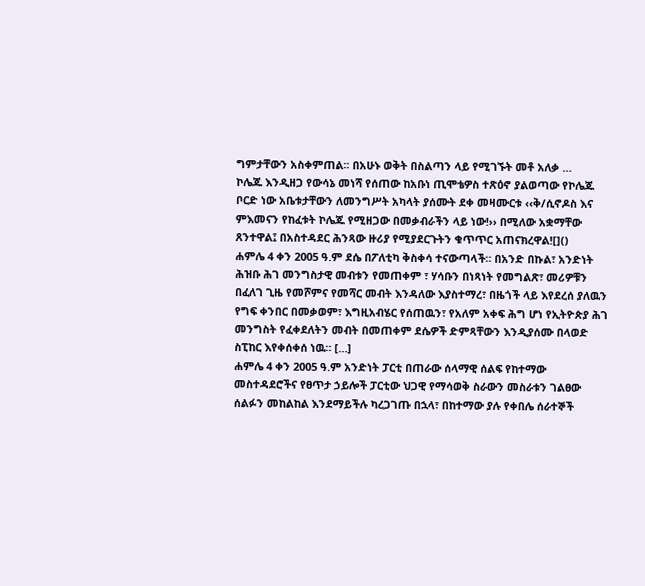ግምታቸውን አስቀምጠል፡፡ በአሁኑ ወቅት በስልጣን ላይ የሚገኙት መቶ አለቃ …
ኮሌጁ እንዲዘጋ የውሳኔ መነሻ የሰጠው ከአቡነ ጢሞቴዎስ ተጽዕኖ ያልወጣው የኮሌጁ ቦርድ ነው አቤቱታቸውን ለመንግሥት አካላት ያሰሙት ደቀ መዛሙርቱ ‹‹ቅ/ሲኖዶስ እና ምእመናን የከፈቱት ኮሌጁ የሚዘጋው በመቃብራችን ላይ ነው!›› በሚለው አቋማቸው ጸንተዋል፤ በአስተዳደር ሕንጻው ዙሪያ የሚያደርጉትን ቁጥጥር አጠናክረዋል![]()
ሐምሌ 4 ቀን 2005 ዓ.ም ደሴ በፖለቲካ ቅስቀሳ ተናውጣላች። በአንድ በኩል፣ አንድነት ሕዝቡ ሕገ መንግስታዊ መብቱን የመጠቀም ፣ ሃሳቡን በነጻነት የመግልጽ፣ መሪዎቹን በፈለገ ጊዜ የመሾምና የመሻር መብት እንዳለው እያስተማረ፣ በዜጎች ላይ እየደረሰ ያለዉን የግፍ ቀንበር በመቃወም፣ እግዚአብሄር የሰጠዉን፣ የአለም አቀፍ ሕግ ሆነ የኢትዮጵያ ሕገ መንግስት የፈቀደለትን መብት በመጠቀም ደሴዎች ድምጻቸውን እንዲያሰሙ በላወድ ስፒከር እየቀሰቀሰ ነዉ። […]
ሐምሌ 4 ቀን 2005 ዓ.ም አንድነት ፓርቲ በጠራው ሰላማዊ ሰልፍ የከተማው መስተዳደሮችና የፀጥታ ኃይሎች ፓርቲው ህጋዊ የማሳወቅ ስራውን መስራቱን ገልፀው ሰልፉን መከልከል እንደማይችሉ ካረጋገጡ በኋላ፣ በከተማው ያሉ የቀበሌ ሰራተኞች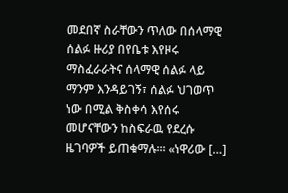መደበኛ ስራቸውን ጥለው በሰላማዊ ሰልፉ ዙሪያ በየቤቱ እየዞሩ ማስፈራራትና ሰላማዊ ሰልፉ ላይ ማንም እንዳይገኝ፣ ሰልፉ ህገወጥ ነው በሚል ቅስቀሳ እየሰሩ መሆናቸውን ከስፍራዉ የደረሱ ዜገባዎች ይጠቁማሉ።፡ «ነዋሪው […]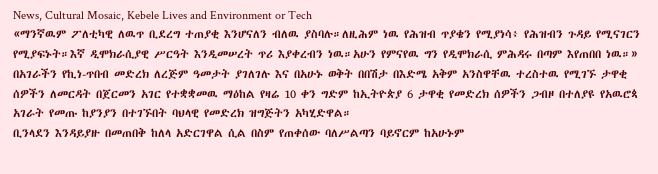News, Cultural Mosaic, Kebele Lives and Environment or Tech
«ማንኛዉም ፖለቲካዊ ለዉጥ ቢደረግ ተጠያቂ እንሆናለን ብለዉ ያስባሉ።ለዚሕም ነዉ የሕዝብ ጥያቄን የሚያነሳ፥ የሕዝብን ጉዳይ የሚናገርን የሚያፍኑት።እኛ ዲሞክራሲያዊ ሥርዓት እንዲመሠረት ጥሪ እያቀረብን ነዉ።አሁን የምናየዉ ግን የዲሞክራሲ ምሕዳሩ በጣም እየጠበበ ነዉ።»
በአገራችን የኪነ-ጥበብ መድረክ ለረጅም ዓመታት ያገለገሉ እና በአሁኑ ወቅት በበሽታ በእድሜ አቅም አንስዋቸዉ ተረስተዉ የሚገኙ ታዋቂ ሰዎችን ለመርዳት በጀርመን አገር የተቋቋመዉ ማዕከል የዛሬ 10 ቀን ግድም ከኢትዮጵያ 6 ታዋቂ የመድረክ ሰዎችን ጋብዞ በተለያዩ የአዉሮጳ አገራት የመጡ ከያንያን በተገኙበት ባህላዊ የመድረክ ዝግጅትን አካሂድዋል።
ቢንላደን እንዳይያዙ በመጠበቅ ከለላ አድርገዋል ሲል በስም የጠቀሰው ባለሥልጣን ባይኖርም ከአሁኑም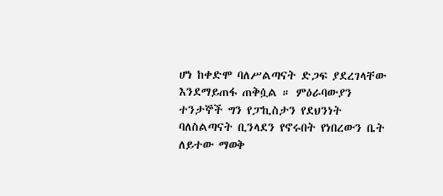ሆነ ከቀድሞ ባለሥልጣናት ድጋፍ ያደረገላቸው እንደማይጠፋ ጠቅሷል ። ምዕራባውያን ተንታኞች ግን የፓኪስታን የደህንነት ባለስልጣናት ቢንላደን የኖሩበት የነበረውን ቤት ለይተው ማወቅ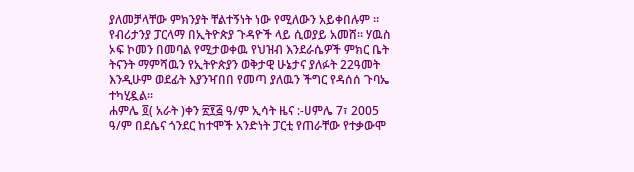ያለመቻላቸው ምክንያት ቸልተኝነት ነው የሚለውን አይቀበሉም ።
የብሪታንያ ፓርላማ በኢትዮጵያ ጉዳዮች ላይ ሲወያይ አመሸ። ሃዉስ ኦፍ ኮመን በመባል የሚታወቀዉ የህዝብ እንደራሴዎች ምክር ቤት ትናንት ማምሻዉን የኢትዮጵያን ወቅታዊ ሁኔታና ያለፉት 22ዓመት እንዲሁም ወደፊት እያንዣበበ የመጣ ያለዉን ችግር የዳሰሰ ጉባኤ ተካሂዷል።
ሐምሌ ፬( አራት )ቀን ፳፻፭ ዓ/ም ኢሳት ዜና :-ሀምሌ 7፣ 2005 ዓ/ም በደሴና ጎንደር ከተሞች አንድነት ፓርቲ የጠራቸው የተቃውሞ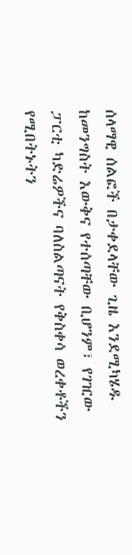ሰላማዊ ሰልፎች በታቀደላቸው ጊዜ እንደሚካሄዱ ከመንግስት እውቅና የተሰጣቸው ቢሆንም፣ የገዢው ፓርቲ ካድሬዎችና ባለስልጣናት የቅስቀሳ ወረቀቶችን የሚበትኑትን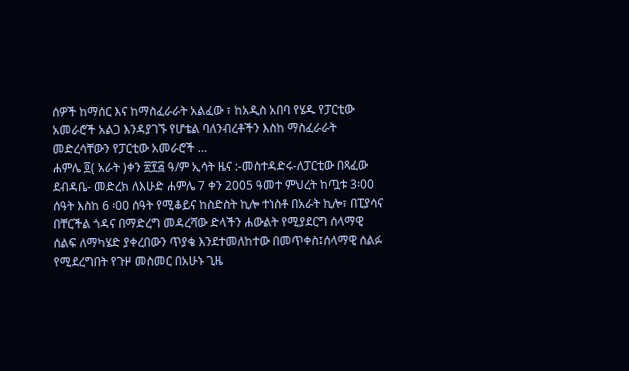ሰዎች ከማሰር እና ከማስፈራራት አልፈው ፣ ከአዲስ አበባ የሄዱ የፓርቲው አመራሮች አልጋ እንዳያገኙ የሆቴል ባለንብረቶችን እስከ ማስፈራራት መድረሳቸውን የፓርቲው አመራሮች …
ሐምሌ ፬( አራት )ቀን ፳፻፭ ዓ/ም ኢሳት ዜና :-መስተዳድሩ-ለፓርቲው በጻፈው ደብዳቤ- መድረክ ለእሁድ ሐምሌ 7 ቀን 2005 ዓመተ ምህረት ከጧቱ 3፡00 ሰዓት እስከ 6 ፡00 ሰዓት የሚቆይና ከስድስት ኪሎ ተነስቶ በአራት ኪሎ፣ በፒያሳና በቸርችል ጎዳና በማድረግ መዳረሻው ድላችን ሐውልት የሚያደርግ ሰላማዊ ሰልፍ ለማካሄድ ያቀረበውን ጥያቄ እንደተመለከተው በመጥቀስ፤ሰላማዊ ሰልፉ የሚደረግበት የጉዞ መስመር በአሁኑ ጊዜ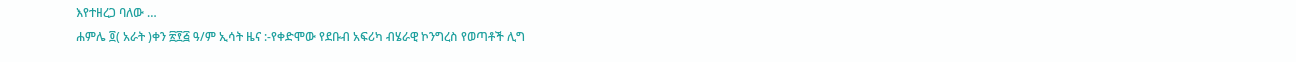እየተዘረጋ ባለው …
ሐምሌ ፬( አራት )ቀን ፳፻፭ ዓ/ም ኢሳት ዜና :-የቀድሞው የደቡብ አፍሪካ ብሄራዊ ኮንግረስ የወጣቶች ሊግ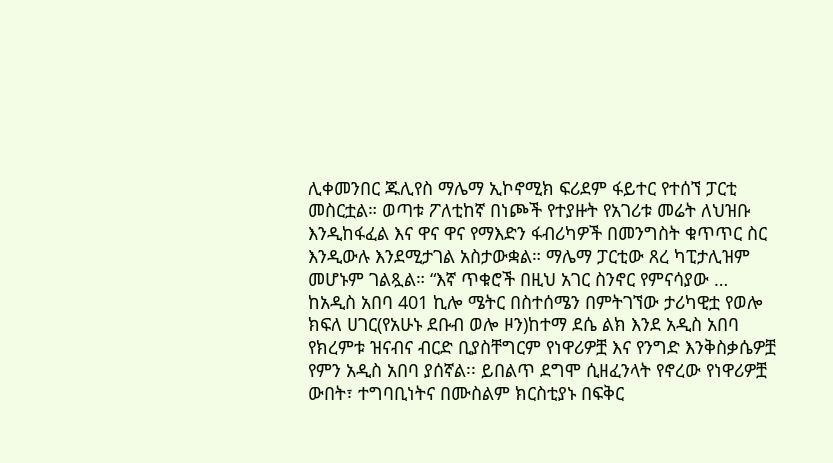ሊቀመንበር ጁሊየስ ማሌማ ኢኮኖሚክ ፍሪደም ፋይተር የተሰኘ ፓርቲ መስርቷል። ወጣቱ ፖለቲከኛ በነጮች የተያዙት የአገሪቱ መሬት ለህዝቡ እንዲከፋፈል እና ዋና ዋና የማእድን ፋብሪካዎች በመንግስት ቁጥጥር ስር እንዲውሉ እንደሚታገል አስታውቋል። ማሌማ ፓርቲው ጸረ ካፒታሊዝም መሆኑም ገልጿል። “እኛ ጥቁሮች በዚህ አገር ስንኖር የምናሳያው …
ከአዲስ አበባ 401 ኪሎ ሜትር በስተሰሜን በምትገኘው ታሪካዊቷ የወሎ ክፍለ ሀገር(የአሁኑ ደቡብ ወሎ ዞን)ከተማ ደሴ ልክ እንደ አዲስ አበባ የክረምቱ ዝናብና ብርድ ቢያስቸግርም የነዋሪዎቿ እና የንግድ እንቅስቃሴዎቿ የምን አዲስ አበባ ያሰኛል፡፡ ይበልጥ ደግሞ ሲዘፈንላት የኖረው የነዋሪዎቿ ውበት፣ ተግባቢነትና በሙስልም ክርስቲያኑ በፍቅር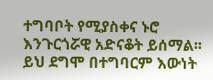ተግባቦት የሚያስቀና ኑሮ እንጉርጎሯዊ አድናቆት ይሰማል፡፡ ይህ ደግሞ በተግባርም እውነት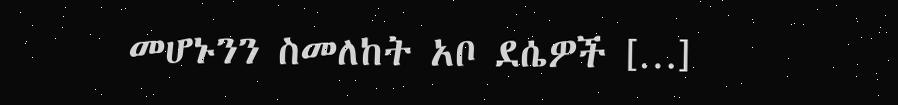መሆኑንን ስመለከት አቦ ደሴዎች […]